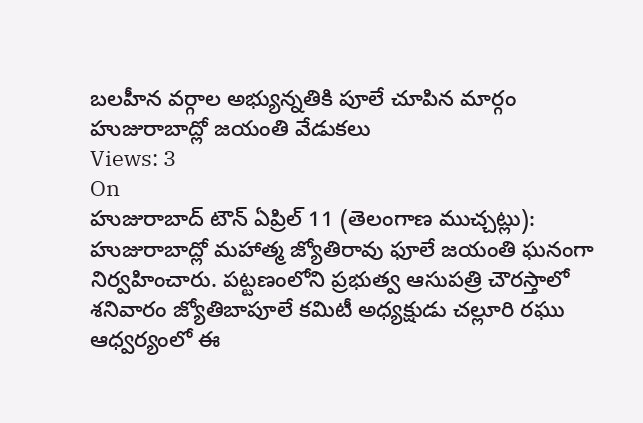బలహీన వర్గాల అభ్యున్నతికి పూలే చూపిన మార్గం
హుజురాబాద్లో జయంతి వేడుకలు
Views: 3
On
హుజురాబాద్ టౌన్ ఏప్రిల్ 11 (తెలంగాణ ముచ్చట్లు):
హుజురాబాద్లో మహాత్మ జ్యోతిరావు ఫూలే జయంతి ఘనంగా నిర్వహించారు. పట్టణంలోని ప్రభుత్వ ఆసుపత్రి చౌరస్తాలో శనివారం జ్యోతిబాపూలే కమిటీ అధ్యక్షుడు చల్లూరి రఘు ఆధ్వర్యంలో ఈ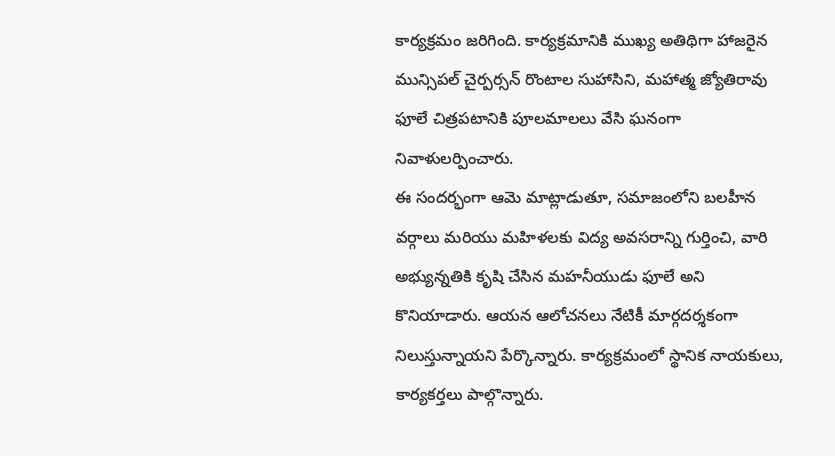కార్యక్రమం జరిగింది. కార్యక్రమానికి ముఖ్య అతిథిగా హాజరైన మున్సిపల్ చైర్పర్సన్ రొంటాల సుహాసిని, మహాత్మ జ్యోతిరావు ఫూలే చిత్రపటానికి పూలమాలలు వేసి ఘనంగా నివాళులర్పించారు.
ఈ సందర్భంగా ఆమె మాట్లాడుతూ, సమాజంలోని బలహీన వర్గాలు మరియు మహిళలకు విద్య అవసరాన్ని గుర్తించి, వారి అభ్యున్నతికి కృషి చేసిన మహనీయుడు ఫూలే అని కొనియాడారు. ఆయన ఆలోచనలు నేటికీ మార్గదర్శకంగా నిలుస్తున్నాయని పేర్కొన్నారు. కార్యక్రమంలో స్థానిక నాయకులు, కార్యకర్తలు పాల్గొన్నారు.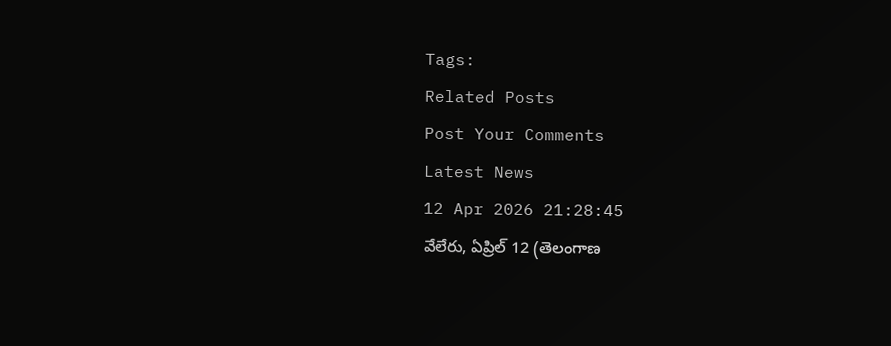Tags:
Related Posts
Post Your Comments
Latest News
12 Apr 2026 21:28:45
వేలేరు, ఏప్రిల్ 12 (తెలంగాణ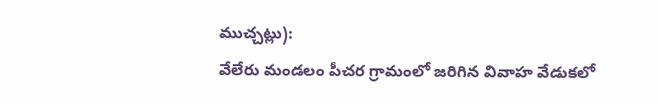ముచ్చట్లు):
వేలేరు మండలం పీచర గ్రామంలో జరిగిన వివాహ వేడుకలో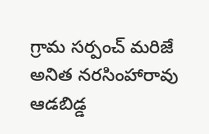గ్రామ సర్పంచ్ మరిజే అనిత నరసింహారావు ఆడబిడ్డ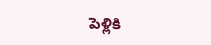పెళ్లికి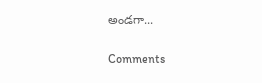అండగా...


Comments